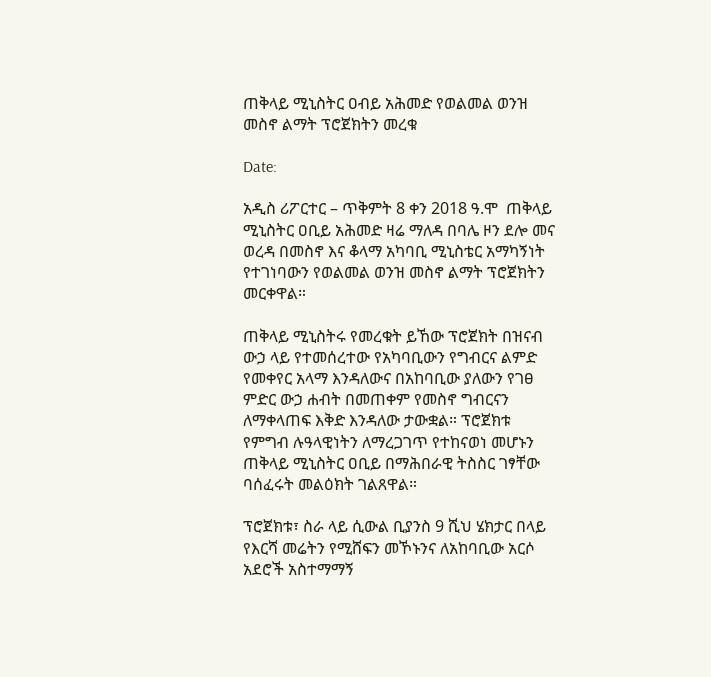ጠቅላይ ሚኒስትር ዐብይ አሕመድ የወልመል ወንዝ መስኖ ልማት ፕሮጀክትን መረቁ

Date:

አዲስ ሪፖርተር – ጥቅምት 8 ቀን 2018 ዓ.ሞ  ጠቅላይ ሚኒስትር ዐቢይ አሕመድ ዛሬ ማለዳ በባሌ ዞን ደሎ መና ወረዳ በመስኖ እና ቆላማ አካባቢ ሚኒስቴር አማካኝነት የተገነባውን የወልመል ወንዝ መስኖ ልማት ፕሮጀክትን መርቀዋል።

ጠቅላይ ሚኒስትሩ የመረቁት ይኸው ፕሮጀክት በዝናብ ውኃ ላይ የተመሰረተው የአካባቢውን የግብርና ልምድ የመቀየር አላማ እንዳለውና በአከባቢው ያለውን የገፀ ምድር ውኃ ሐብት በመጠቀም የመስኖ ግብርናን ለማቀላጠፍ እቅድ እንዳለው ታውቋል። ፕሮጀክቱ የምግብ ሉዓላዊነትን ለማረጋገጥ የተከናወነ መሆኑን ጠቅላይ ሚኒስትር ዐቢይ በማሕበራዊ ትስስር ገፃቸው ባሰፈሩት መልዕክት ገልጸዋል።

ፕሮጀክቱ፣ ስራ ላይ ሲውል ቢያንስ 9 ሺህ ሄክታር በላይ የእርሻ መሬትን የሚሸፍን መኾኑንና ለአከባቢው አርሶ አደሮች አስተማማኝ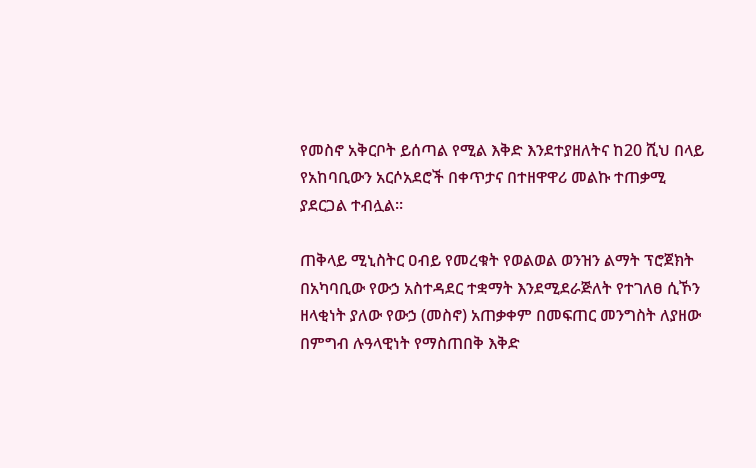የመስኖ አቅርቦት ይሰጣል የሚል እቅድ እንደተያዘለትና ከ20 ሺህ በላይ የአከባቢውን አርሶአደሮች በቀጥታና በተዘዋዋሪ መልኩ ተጠቃሚ ያደርጋል ተብሏል።

ጠቅላይ ሚኒስትር ዐብይ የመረቁት የወልወል ወንዝን ልማት ፕሮጀክት በአካባቢው የውኃ አስተዳደር ተቋማት እንደሚደራጅለት የተገለፀ ሲኾን ዘላቂነት ያለው የውኃ (መስኖ) አጠቃቀም በመፍጠር መንግስት ለያዘው በምግብ ሉዓላዊነት የማስጠበቅ እቅድ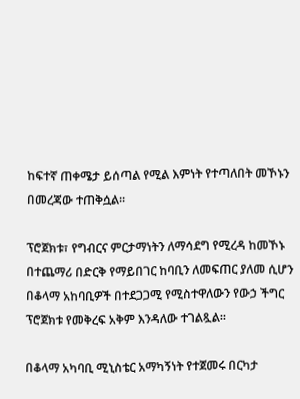ከፍተኛ ጠቀሜታ ይሰጣል የሚል እምነት የተጣለበት መኾኑን በመረጃው ተጠቅሷል።

ፕሮጀክቱ፣ የግብርና ምርታማነትን ለማሳደግ የሚረዳ ከመኾኑ በተጨማሪ በድርቅ የማይበገር ከባቢን ለመፍጠር ያለመ ሲሆን በቆላማ አከባቢዎች በተደጋጋሚ የሚስተዋለውን የውኃ ችግር ፕሮጀክቱ የመቅረፍ አቅም እንዳለው ተገልጿል።

በቆላማ አካባቢ ሚኒስቴር አማካኝነት የተጀመሩ በርካታ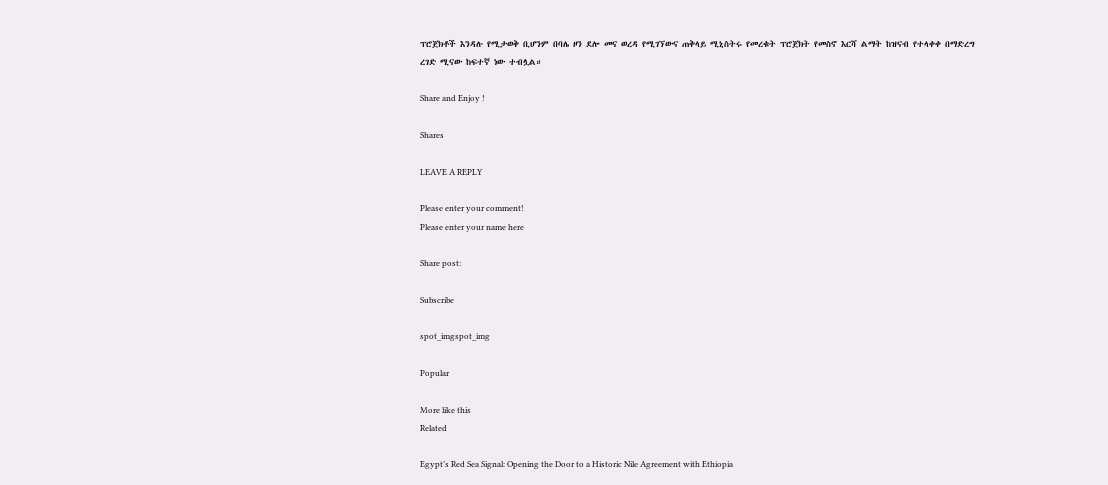ፕሮጀክቶች እንዳሉ የሚታወቅ ቢሆንም በባሌ ዞን ደሎ መና ወረዳ የሚገኘውና ጠቅላይ ሚኒስትሩ የመረቁት ፕሮጀክት የመስኖ እርሻ ልማት ከዝናብ የተላቀቀ በማድረግ ረገድ ሚናው ከፍተኛ ነው ተብሏል።

Share and Enjoy !

Shares

LEAVE A REPLY

Please enter your comment!
Please enter your name here

Share post:

Subscribe

spot_imgspot_img

Popular

More like this
Related

Egypt’s Red Sea Signal: Opening the Door to a Historic Nile Agreement with Ethiopia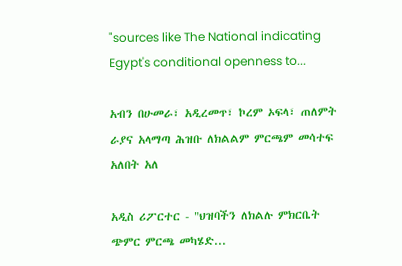"sources like The National indicating Egypt's conditional openness to...

አብን በሁመራ፣ አዲረመጥ፣ ኮረም ኦፍላ፣ ጠለምት ራያና አላማጣ ሕዝቡ ለክልልም ምርጫም መሳተፍ አለበት አለ

አዲስ ሪፖርተር - "ህዝባችን ለክልሉ ምክርቤት ጭምር ምርጫ መካሄድ...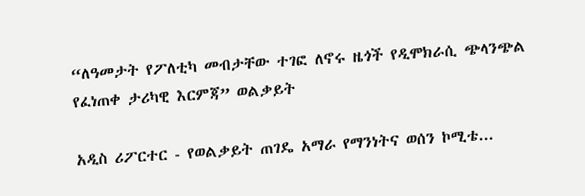“ለዓመታት የፖለቲካ መብታቸው ተገፎ ለኖሩ ዜጎች የዲሞክራሲ ጭላንጭል የፈነጠቀ ታሪካዊ እርምጃ” ወልቃይት

አዲስ ሪፖርተር - የወልቃይት ጠገዴ አማራ የማንነትና ወሰን ኮሚቴ...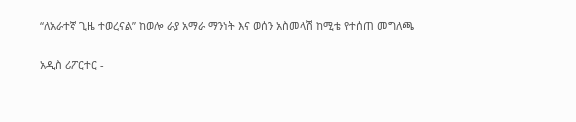“ለአራተኛ ጊዜ ተወረናል” ከወሎ ራያ አማራ ማንነት እና ወሰን አስመላሽ ከሚቴ የተሰጠ መግለጫ

አዲስ ሪፖርተር -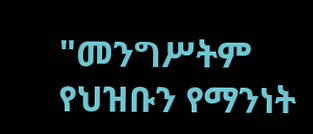"መንግሥትም የህዝቡን የማንነት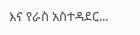እና የራስ አስተዳደር...